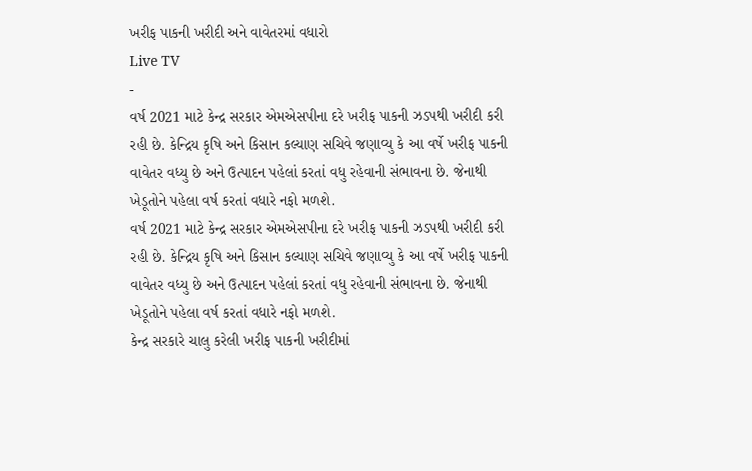ખરીફ પાકની ખરીદી અને વાવેતરમાં વધારો
Live TV
-
વર્ષ 2021 માટે કેન્દ્ર સરકાર એમએસપીના દરે ખરીફ પાકની ઝડપથી ખરીદી કરી રહી છે. કેન્દ્રિય કૃષિ અને કિસાન કલ્યાણ સચિવે જણાવ્યુ કે આ વર્ષે ખરીફ પાકની વાવેતર વધ્યુ છે અને ઉત્પાદન પહેલાં કરતાં વધુ રહેવાની સંભાવના છે. જેનાથી ખેડૂતોને પહેલા વર્ષ કરતાં વધારે નફો મળશે.
વર્ષ 2021 માટે કેન્દ્ર સરકાર એમએસપીના દરે ખરીફ પાકની ઝડપથી ખરીદી કરી રહી છે. કેન્દ્રિય કૃષિ અને કિસાન કલ્યાણ સચિવે જણાવ્યુ કે આ વર્ષે ખરીફ પાકની વાવેતર વધ્યુ છે અને ઉત્પાદન પહેલાં કરતાં વધુ રહેવાની સંભાવના છે. જેનાથી ખેડૂતોને પહેલા વર્ષ કરતાં વધારે નફો મળશે.
કેન્દ્ર સરકારે ચાલુ કરેલી ખરીફ પાકની ખરીદીમાં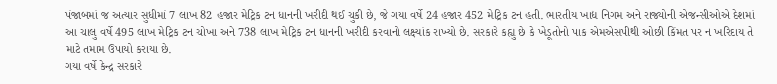પંજાબમાં જ અત્યાર સુધીમાં 7 લાખ 82 હજાર મેટ્રિક ટન ધાનની ખરીદી થઈ ચુકી છે, જે ગયા વર્ષે 24 હજાર 452 મેટ્રિક ટન હતી. ભારતીય ખાદ્ય નિગમ અને રાજ્યોની એજન્સીઓએ દેશમાં આ ચાલુ વર્ષે 495 લાખ મેટ્રિક ટન ચોખા અને 738 લાખ મેટ્રિક ટન ધાનની ખરીદી કરવાનો લક્ષ્યાંક રાખ્યો છે. સરકારે કહ્યુ છે કે ખેડૂતોનો પાક એમએસપીથી ઓછી કિંમત પર ન ખરિદાય તે માટે તમામ ઉપાયો કરાયા છે.
ગયા વર્ષે કેન્દ્ર સરકારે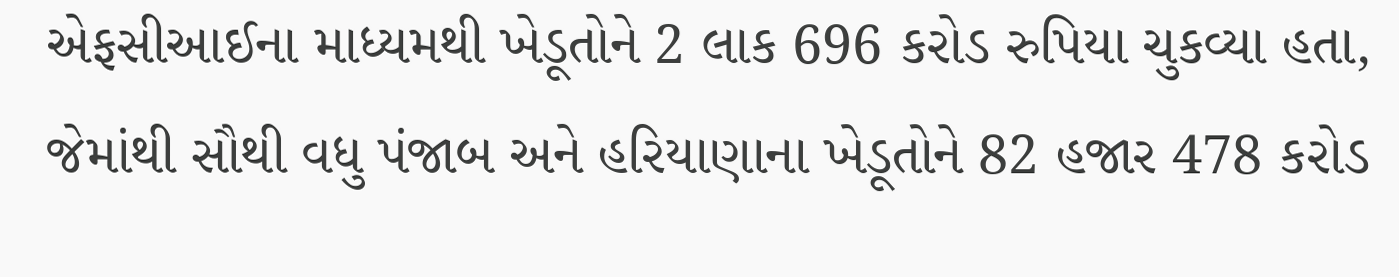એફસીઆઈના માધ્યમથી ખેડૂતોને 2 લાક 696 કરોડ રુપિયા ચુકવ્યા હતા, જેમાંથી સૌથી વધુ પંજાબ અને હરિયાણાના ખેડૂતોને 82 હજાર 478 કરોડ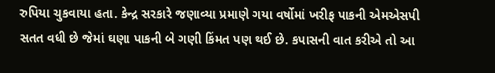રુપિયા ચુકવાયા હતા. કેન્દ્ર સરકારે જણાવ્યા પ્રમાણે ગયા વર્ષોમાં ખરીફ પાકની એમએસપી સતત વધી છે જેમાં ઘણા પાકની બે ગણી કિંમત પણ થઈ છે. કપાસની વાત કરીએ તો આ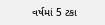વર્ષમાં 5 ટકા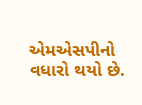એમએસપીનો વધારો થયો છે.